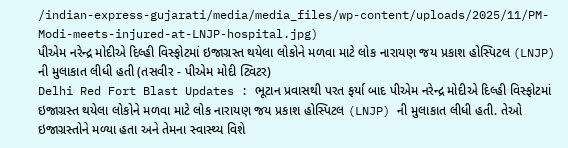/indian-express-gujarati/media/media_files/wp-content/uploads/2025/11/PM-Modi-meets-injured-at-LNJP-hospital.jpg)
પીએમ નરેન્દ્ર મોદીએ દિલ્હી વિસ્ફોટમાં ઇજાગ્રસ્ત થયેલા લોકોને મળવા માટે લોક નારાયણ જય પ્રકાશ હોસ્પિટલ (LNJP) ની મુલાકાત લીધી હતી (તસવીર - પીએમ મોદી ટ્વિટર)
Delhi Red Fort Blast Updates : ભૂટાન પ્રવાસથી પરત ફર્યા બાદ પીએમ નરેન્દ્ર મોદીએ દિલ્હી વિસ્ફોટમાં ઇજાગ્રસ્ત થયેલા લોકોને મળવા માટે લોક નારાયણ જય પ્રકાશ હોસ્પિટલ (LNJP) ની મુલાકાત લીધી હતી. તેઓ ઇજાગ્રસ્તોને મળ્યા હતા અને તેમના સ્વાસ્થ્ય વિશે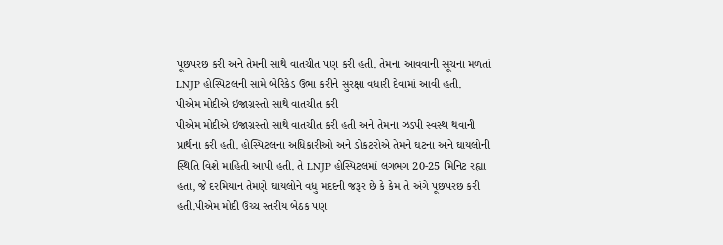પૂછપરછ કરી અને તેમની સાથે વાતચીત પણ કરી હતી. તેમના આવવાની સૂચના મળતાં LNJP હોસ્પિટલની સામે બેરિકેડ ઉભા કરીને સુરક્ષા વધારી દેવામાં આવી હતી.
પીએમ મોદીએ ઇજાગ્રસ્તો સાથે વાતચીત કરી
પીએમ મોદીએ ઇજાગ્રસ્તો સાથે વાતચીત કરી હતી અને તેમના ઝડપી સ્વસ્થ થવાની પ્રાર્થના કરી હતી. હોસ્પિટલના અધિકારીઓ અને ડોકટરોએ તેમને ઘટના અને ઘાયલોની સ્થિતિ વિશે માહિતી આપી હતી. તે LNJP હોસ્પિટલમાં લગભગ 20-25 મિનિટ રહ્યા હતા, જે દરમિયાન તેમણે ઘાયલોને વધુ મદદની જરૂર છે કે કેમ તે અંગે પૂછપરછ કરી હતી.પીએમ મોદી ઉચ્ચ સ્તરીય બેઠક પણ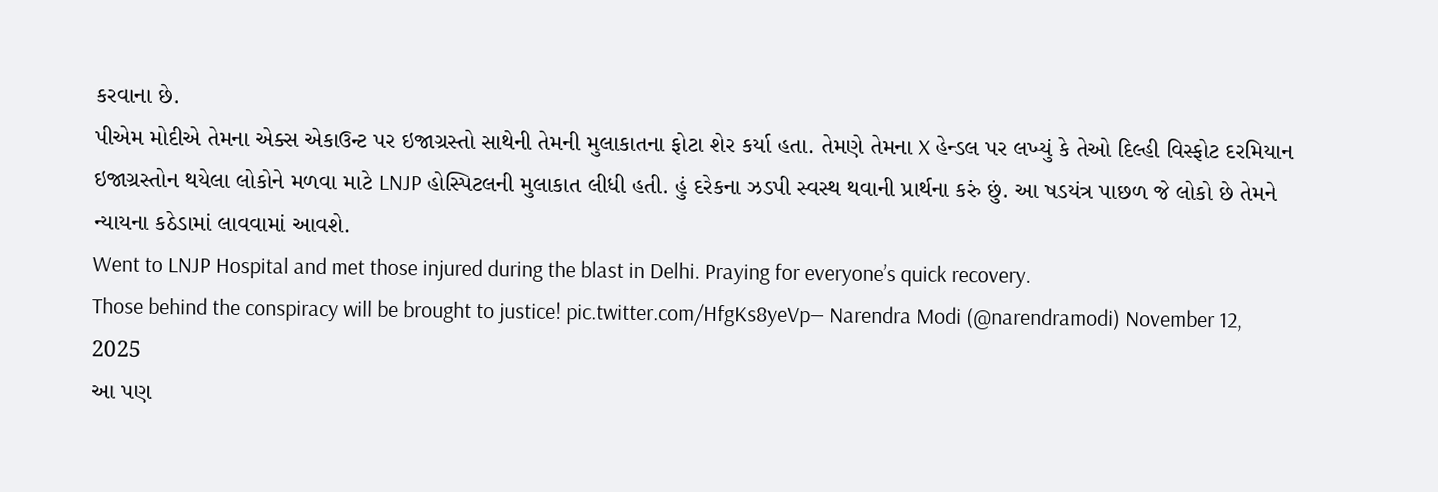કરવાના છે.
પીએમ મોદીએ તેમના એક્સ એકાઉન્ટ પર ઇજાગ્રસ્તો સાથેની તેમની મુલાકાતના ફોટા શેર કર્યા હતા. તેમણે તેમના X હેન્ડલ પર લખ્યું કે તેઓ દિલ્હી વિસ્ફોટ દરમિયાન ઇજાગ્રસ્તોન થયેલા લોકોને મળવા માટે LNJP હોસ્પિટલની મુલાકાત લીધી હતી. હું દરેકના ઝડપી સ્વસ્થ થવાની પ્રાર્થના કરું છું. આ ષડયંત્ર પાછળ જે લોકો છે તેમને ન્યાયના કઠેડામાં લાવવામાં આવશે.
Went to LNJP Hospital and met those injured during the blast in Delhi. Praying for everyone’s quick recovery.
Those behind the conspiracy will be brought to justice! pic.twitter.com/HfgKs8yeVp— Narendra Modi (@narendramodi) November 12, 2025
આ પણ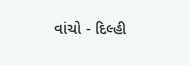વાંચો - દિલ્હી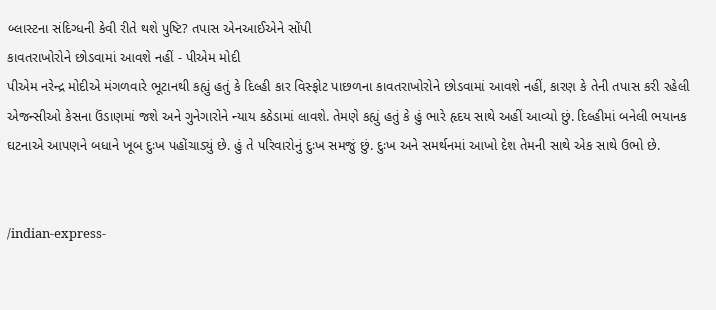બ્લાસ્ટના સંદિગ્ધની કેવી રીતે થશે પુષ્ટિ? તપાસ એનઆઈએને સોંપી
કાવતરાખોરોને છોડવામાં આવશે નહીં - પીએમ મોદી
પીએમ નરેન્દ્ર મોદીએ મંગળવારે ભૂટાનથી કહ્યું હતું કે દિલ્હી કાર વિસ્ફોટ પાછળના કાવતરાખોરોને છોડવામાં આવશે નહીં, કારણ કે તેની તપાસ કરી રહેલી એજન્સીઓ કેસના ઉંડાણમાં જશે અને ગુનેગારોને ન્યાય કઠેડામાં લાવશે. તેમણે કહ્યું હતું કે હું ભારે હૃદય સાથે અહીં આવ્યો છું. દિલ્હીમાં બનેલી ભયાનક ઘટનાએ આપણને બધાને ખૂબ દુઃખ પહોંચાડ્યું છે. હું તે પરિવારોનું દુઃખ સમજું છું. દુઃખ અને સમર્થનમાં આખો દેશ તેમની સાથે એક સાથે ઉભો છે.


/indian-express-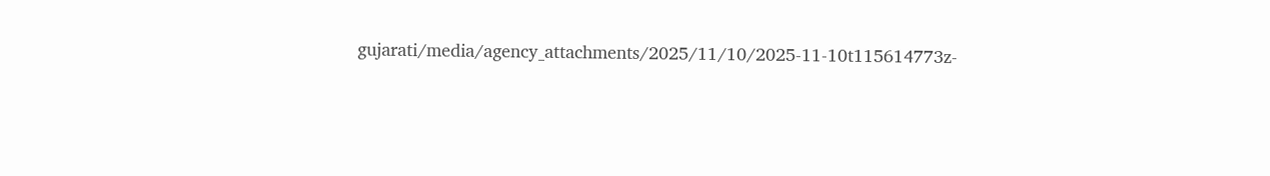gujarati/media/agency_attachments/2025/11/10/2025-11-10t115614773z-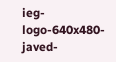ieg-logo-640x480-javed-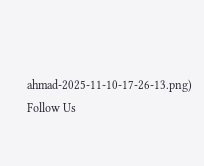ahmad-2025-11-10-17-26-13.png)
Follow Us